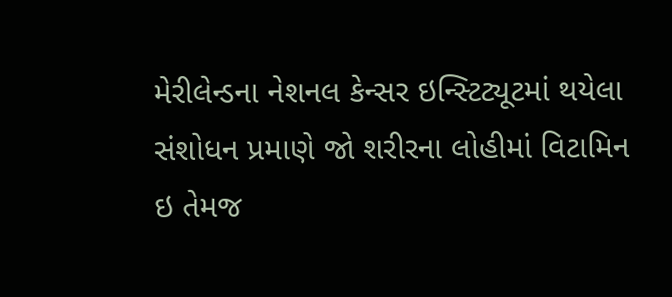મેરીલેન્ડના નેશનલ કેન્સર ઇન્સ્ટિટ્યૂટમાં થયેલા સંશોધન પ્રમાણે જો શરીરના લોહીમાં વિટામિન ઇ તેમજ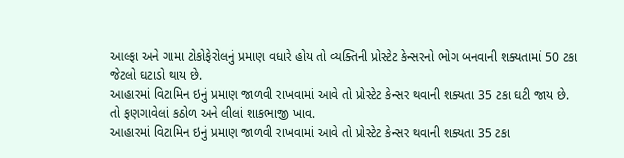આલ્ફા અને ગામા ટોકોફેરોલનું પ્રમાણ વધારે હોય તો વ્યક્તિની પ્રોસ્ટેટ કેન્સરનો ભોગ બનવાની શક્યતામાં 50 ટકા જેટલો ઘટાડો થાય છે.
આહારમાં વિટામિન ઇનું પ્રમાણ જાળવી રાખવામાં આવે તો પ્રોસ્ટેટ કેન્સર થવાની શક્યતા 35 ટકા ઘટી જાય છે.
તો ફણગાવેલાં કઠોળ અને લીલાં શાકભાજી ખાવ.
આહારમાં વિટામિન ઇનું પ્રમાણ જાળવી રાખવામાં આવે તો પ્રોસ્ટેટ કેન્સર થવાની શક્યતા 35 ટકા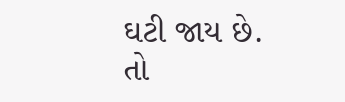ઘટી જાય છે.
તો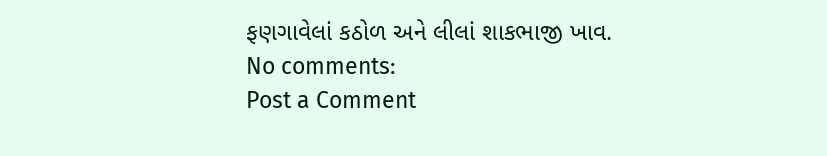ફણગાવેલાં કઠોળ અને લીલાં શાકભાજી ખાવ.
No comments:
Post a Comment